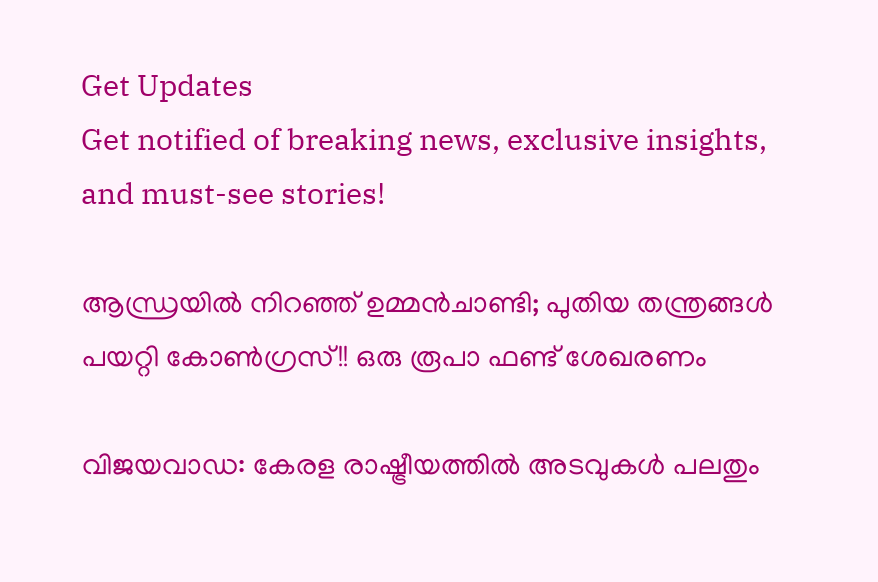Get Updates
Get notified of breaking news, exclusive insights, and must-see stories!

ആന്ധ്രയില്‍ നിറഞ്ഞ് ഉമ്മന്‍ചാണ്ടി; പുതിയ തന്ത്രങ്ങള്‍ പയറ്റി കോണ്‍ഗ്രസ്!! ഒരു രൂപാ ഫണ്ട് ശേഖരണം

വിജയവാഡ: കേരള രാഷ്ട്രീയത്തില്‍ അടവുകള്‍ പലതും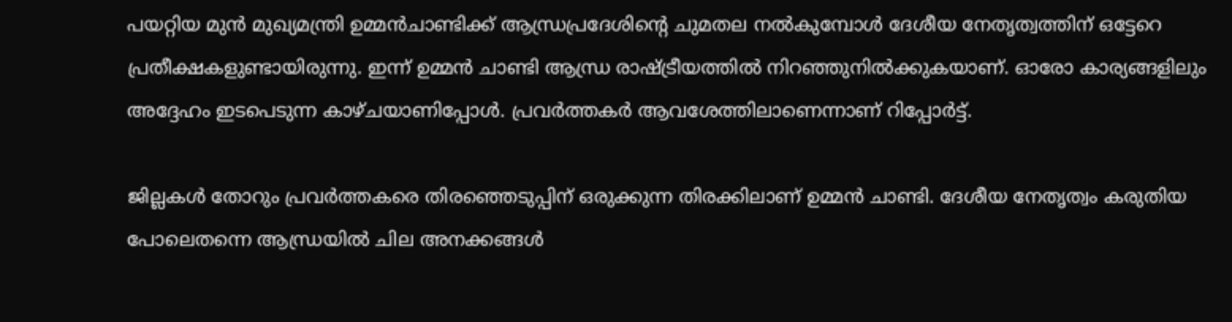പയറ്റിയ മുന്‍ മുഖ്യമന്ത്രി ഉമ്മന്‍ചാണ്ടിക്ക് ആന്ധ്രപ്രദേശിന്റെ ചുമതല നല്‍കുമ്പോള്‍ ദേശീയ നേതൃത്വത്തിന് ഒട്ടേറെ പ്രതീക്ഷകളുണ്ടായിരുന്നു. ഇന്ന് ഉമ്മന്‍ ചാണ്ടി ആന്ധ്ര രാഷ്ട്രീയത്തില്‍ നിറഞ്ഞുനില്‍ക്കുകയാണ്. ഓരോ കാര്യങ്ങളിലും അദ്ദേഹം ഇടപെടുന്ന കാഴ്ചയാണിപ്പോള്‍. പ്രവര്‍ത്തകര്‍ ആവശേത്തിലാണെന്നാണ് റിപ്പോര്‍ട്ട്.

ജില്ലകള്‍ തോറും പ്രവര്‍ത്തകരെ തിരഞ്ഞെടുപ്പിന് ഒരുക്കുന്ന തിരക്കിലാണ് ഉമ്മന്‍ ചാണ്ടി. ദേശീയ നേതൃത്വം കരുതിയ പോലെതന്നെ ആന്ധ്രയില്‍ ചില അനക്കങ്ങള്‍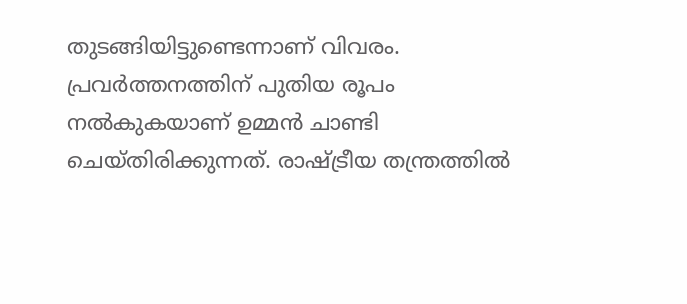തുടങ്ങിയിട്ടുണ്ടെന്നാണ് വിവരം. പ്രവര്‍ത്തനത്തിന് പുതിയ രൂപം നല്‍കുകയാണ് ഉമ്മന്‍ ചാണ്ടി ചെയ്തിരിക്കുന്നത്. രാഷ്ട്രീയ തന്ത്രത്തില്‍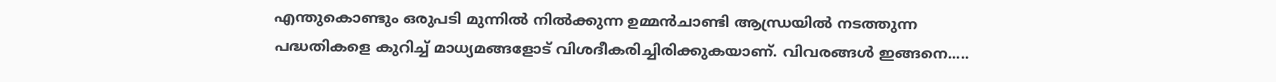എന്തുകൊണ്ടും ഒരുപടി മുന്നില്‍ നില്‍ക്കുന്ന ഉമ്മന്‍ചാണ്ടി ആന്ധ്രയില്‍ നടത്തുന്ന പദ്ധതികളെ കുറിച്ച് മാധ്യമങ്ങളോട് വിശദീകരിച്ചിരിക്കുകയാണ്. വിവരങ്ങള്‍ ഇങ്ങനെ.....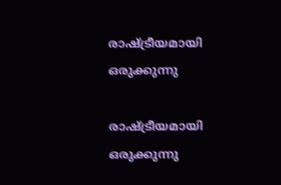രാഷ്ട്രീയമായി ഒരുക്കുന്നു

രാഷ്ട്രീയമായി ഒരുക്കുന്നു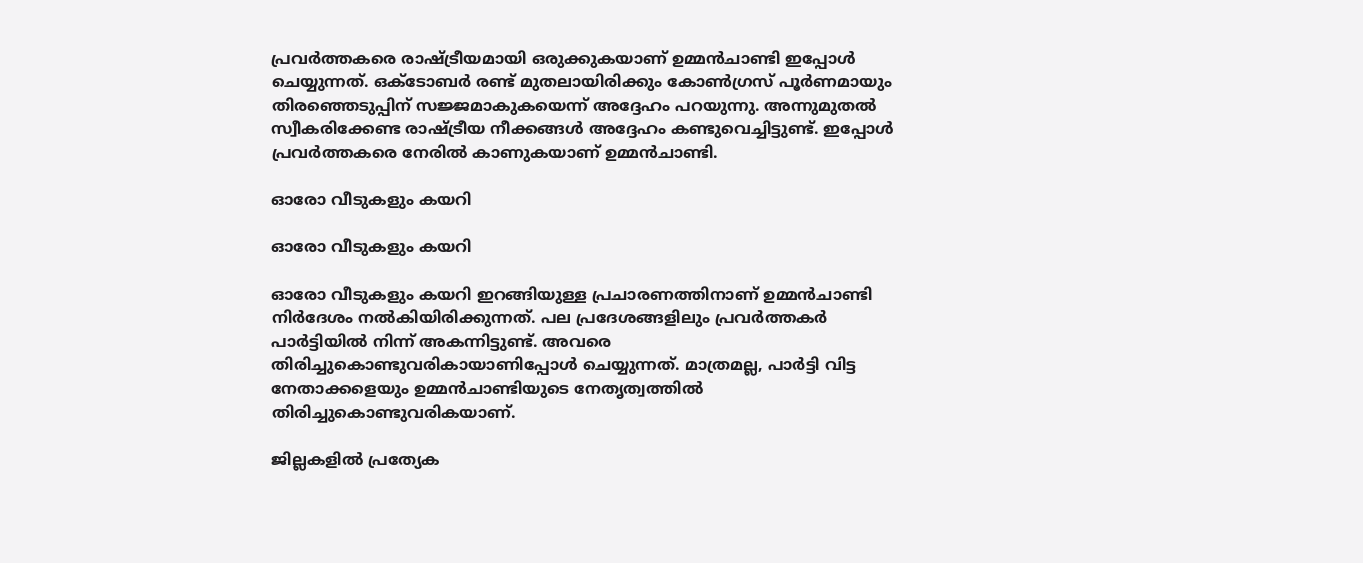പ്രവര്‍ത്തകരെ രാഷ്ട്രീയമായി ഒരുക്കുകയാണ് ഉമ്മന്‍ചാണ്ടി ഇപ്പോള്‍ ചെയ്യുന്നത്. ഒക്ടോബര്‍ രണ്ട് മുതലായിരിക്കും കോണ്‍ഗ്രസ് പൂര്‍ണമായും തിരഞ്ഞെടുപ്പിന് സജ്ജമാകുകയെന്ന് അദ്ദേഹം പറയുന്നു. അന്നുമുതല്‍ സ്വീകരിക്കേണ്ട രാഷ്ട്രീയ നീക്കങ്ങള്‍ അദ്ദേഹം കണ്ടുവെച്ചിട്ടുണ്ട്. ഇപ്പോള്‍ പ്രവര്‍ത്തകരെ നേരില്‍ കാണുകയാണ് ഉമ്മന്‍ചാണ്ടി.

ഓരോ വീടുകളും കയറി

ഓരോ വീടുകളും കയറി

ഓരോ വീടുകളും കയറി ഇറങ്ങിയുള്ള പ്രചാരണത്തിനാണ് ഉമ്മന്‍ചാണ്ടി നിര്‍ദേശം നല്‍കിയിരിക്കുന്നത്. പല പ്രദേശങ്ങളിലും പ്രവര്‍ത്തകര്‍ പാര്‍ട്ടിയില്‍ നിന്ന് അകന്നിട്ടുണ്ട്. അവരെ തിരിച്ചുകൊണ്ടുവരികായാണിപ്പോള്‍ ചെയ്യുന്നത്. മാത്രമല്ല, പാര്‍ട്ടി വിട്ട നേതാക്കളെയും ഉമ്മന്‍ചാണ്ടിയുടെ നേതൃത്വത്തില്‍ തിരിച്ചുകൊണ്ടുവരികയാണ്.

ജില്ലകളില്‍ പ്രത്യേക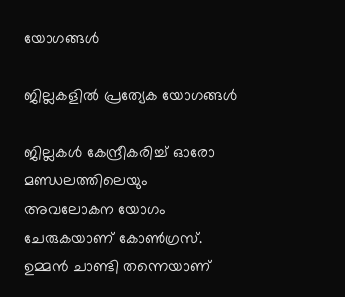യോഗങ്ങള്‍

ജില്ലകളില്‍ പ്രത്യേക യോഗങ്ങള്‍

ജില്ലകള്‍ കേന്ദ്രീകരിച്ച് ഓരോ മണ്ഡലത്തിലെയും അവലോകന യോഗം ചേരുകയാണ് കോണ്‍ഗ്രസ്. ഉമ്മന്‍ ചാണ്ടി തന്നെയാണ്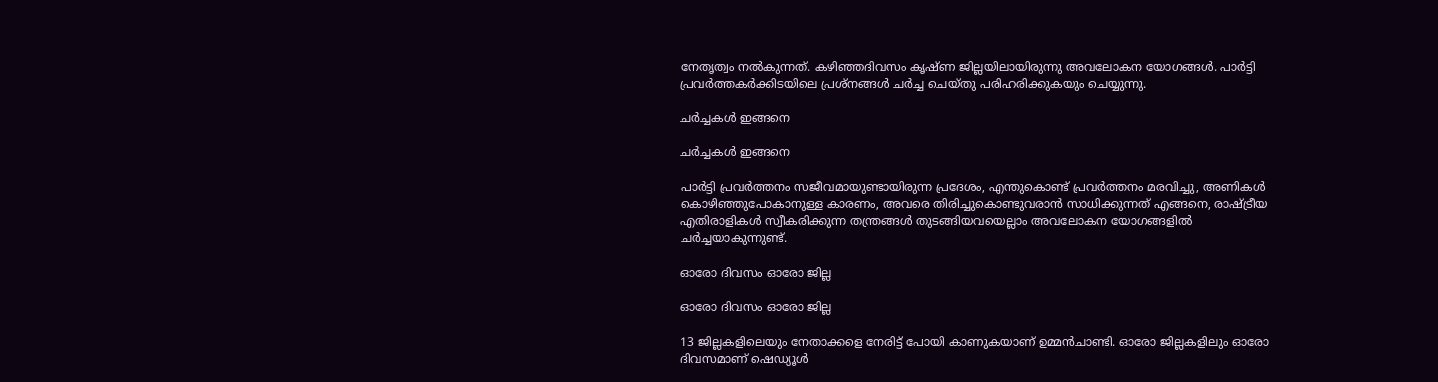നേതൃത്വം നല്‍കുന്നത്. കഴിഞ്ഞദിവസം കൃഷ്ണ ജില്ലയിലായിരുന്നു അവലോകന യോഗങ്ങള്‍. പാര്‍ട്ടി പ്രവര്‍ത്തകര്‍ക്കിടയിലെ പ്രശ്‌നങ്ങള്‍ ചര്‍ച്ച ചെയ്തു പരിഹരിക്കുകയും ചെയ്യുന്നു.

ചര്‍ച്ചകള്‍ ഇങ്ങനെ

ചര്‍ച്ചകള്‍ ഇങ്ങനെ

പാര്‍ട്ടി പ്രവര്‍ത്തനം സജീവമായുണ്ടായിരുന്ന പ്രദേശം, എന്തുകൊണ്ട് പ്രവര്‍ത്തനം മരവിച്ചു, അണികള്‍ കൊഴിഞ്ഞുപോകാനുള്ള കാരണം, അവരെ തിരിച്ചുകൊണ്ടുവരാന്‍ സാധിക്കുന്നത് എങ്ങനെ, രാഷ്ട്രീയ എതിരാളികള്‍ സ്വീകരിക്കുന്ന തന്ത്രങ്ങള്‍ തുടങ്ങിയവയെല്ലാം അവലോകന യോഗങ്ങളില്‍ ചര്‍ച്ചയാകുന്നുണ്ട്.

ഓരോ ദിവസം ഓരോ ജില്ല

ഓരോ ദിവസം ഓരോ ജില്ല

13 ജില്ലകളിലെയും നേതാക്കളെ നേരിട്ട് പോയി കാണുകയാണ് ഉമ്മന്‍ചാണ്ടി. ഓരോ ജില്ലകളിലും ഓരോ ദിവസമാണ് ഷെഡ്യൂള്‍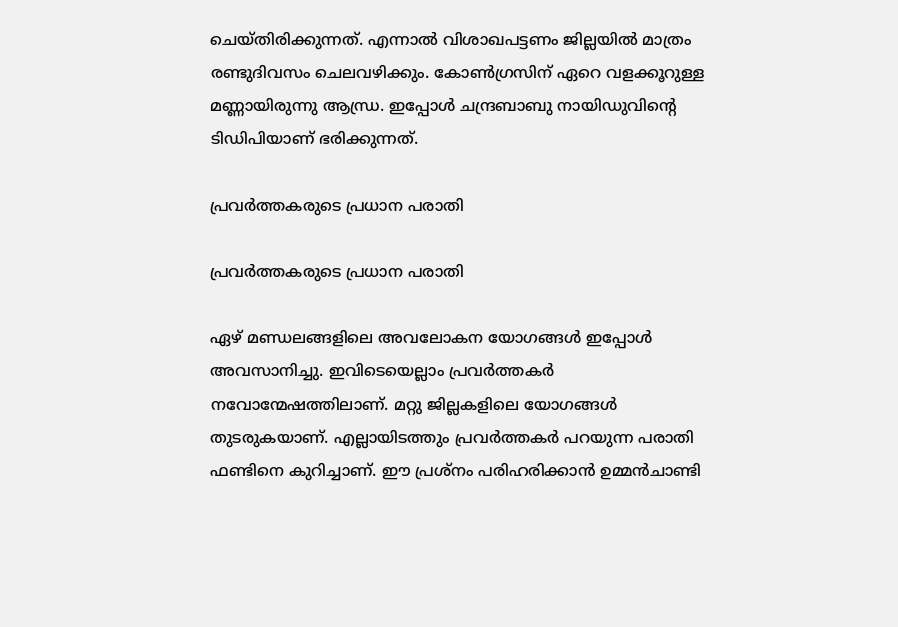ചെയ്തിരിക്കുന്നത്. എന്നാല്‍ വിശാഖപട്ടണം ജില്ലയില്‍ മാത്രം രണ്ടുദിവസം ചെലവഴിക്കും. കോണ്‍ഗ്രസിന് ഏറെ വളക്കൂറുള്ള മണ്ണായിരുന്നു ആന്ധ്ര. ഇപ്പോള്‍ ചന്ദ്രബാബു നായിഡുവിന്റെ ടിഡിപിയാണ് ഭരിക്കുന്നത്.

പ്രവര്‍ത്തകരുടെ പ്രധാന പരാതി

പ്രവര്‍ത്തകരുടെ പ്രധാന പരാതി

ഏഴ് മണ്ഡലങ്ങളിലെ അവലോകന യോഗങ്ങള്‍ ഇപ്പോള്‍ അവസാനിച്ചു. ഇവിടെയെല്ലാം പ്രവര്‍ത്തകര്‍ നവോന്മേഷത്തിലാണ്. മറ്റു ജില്ലകളിലെ യോഗങ്ങള്‍ തുടരുകയാണ്. എല്ലായിടത്തും പ്രവര്‍ത്തകര്‍ പറയുന്ന പരാതി ഫണ്ടിനെ കുറിച്ചാണ്. ഈ പ്രശ്‌നം പരിഹരിക്കാന്‍ ഉമ്മന്‍ചാണ്ടി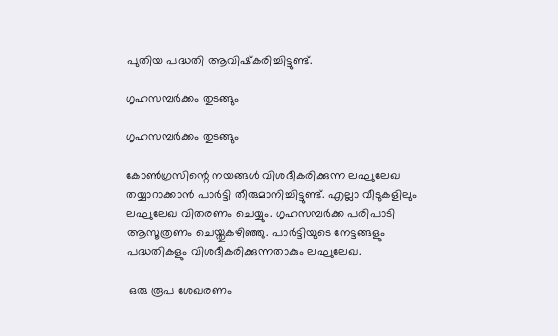പുതിയ പദ്ധതി ആവിഷ്‌കരിച്ചിട്ടുണ്ട്.

ഗൃഹസമ്പര്‍ക്കം തുടങ്ങും

ഗൃഹസമ്പര്‍ക്കം തുടങ്ങും

കോണ്‍ഗ്രസിന്റെ നയങ്ങള്‍ വിശദീകരിക്കുന്ന ലഘുലേഖ തയ്യാറാക്കാന്‍ പാര്‍ട്ടി തീരുമാനിച്ചിട്ടുണ്ട്. എല്ലാ വീടുകളിലും ലഘുലേഖ വിതരണം ചെയ്യും. ഗൃഹസമ്പര്‍ക്ക പരിപാടി ആസൂത്രണം ചെയ്തുകഴിഞ്ഞു. പാര്‍ട്ടിയുടെ നേട്ടങ്ങളും പദ്ധതികളും വിശദീകരിക്കുന്നതാകും ലഘുലേഖ.

 ഒരു രൂപ ശേഖരണം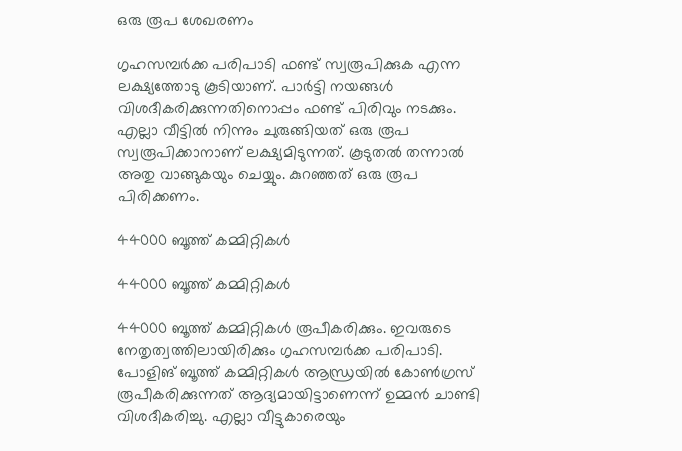ഒരു രൂപ ശേഖരണം

ഗൃഹസമ്പര്‍ക്ക പരിപാടി ഫണ്ട് സ്വരൂപിക്കുക എന്ന ലക്ഷ്യത്തോടു കൂടിയാണ്. പാര്‍ട്ടി നയങ്ങള്‍ വിശദീകരിക്കുന്നതിനൊപ്പം ഫണ്ട് പിരിവും നടക്കും. എല്ലാ വീട്ടില്‍ നിന്നും ചുരുങ്ങിയത് ഒരു രൂപ സ്വരൂപിക്കാനാണ് ലക്ഷ്യമിടുന്നത്. കൂടുതല്‍ തന്നാല്‍ അതു വാങ്ങുകയും ചെയ്യും. കുറഞ്ഞത് ഒരു രൂപ പിരിക്കണം.

44000 ബൂത്ത് കമ്മിറ്റികള്‍

44000 ബൂത്ത് കമ്മിറ്റികള്‍

44000 ബൂത്ത് കമ്മിറ്റികള്‍ രൂപീകരിക്കും. ഇവരുടെ നേതൃത്വത്തിലായിരിക്കും ഗൃഹസമ്പര്‍ക്ക പരിപാടി. പോളിങ് ബൂത്ത് കമ്മിറ്റികള്‍ ആന്ധ്രയില്‍ കോണ്‍ഗ്രസ് രൂപീകരിക്കുന്നത് ആദ്യമായിട്ടാണെന്ന് ഉമ്മന്‍ ചാണ്ടി വിശദീകരിച്ചു. എല്ലാ വീട്ടുകാരെയും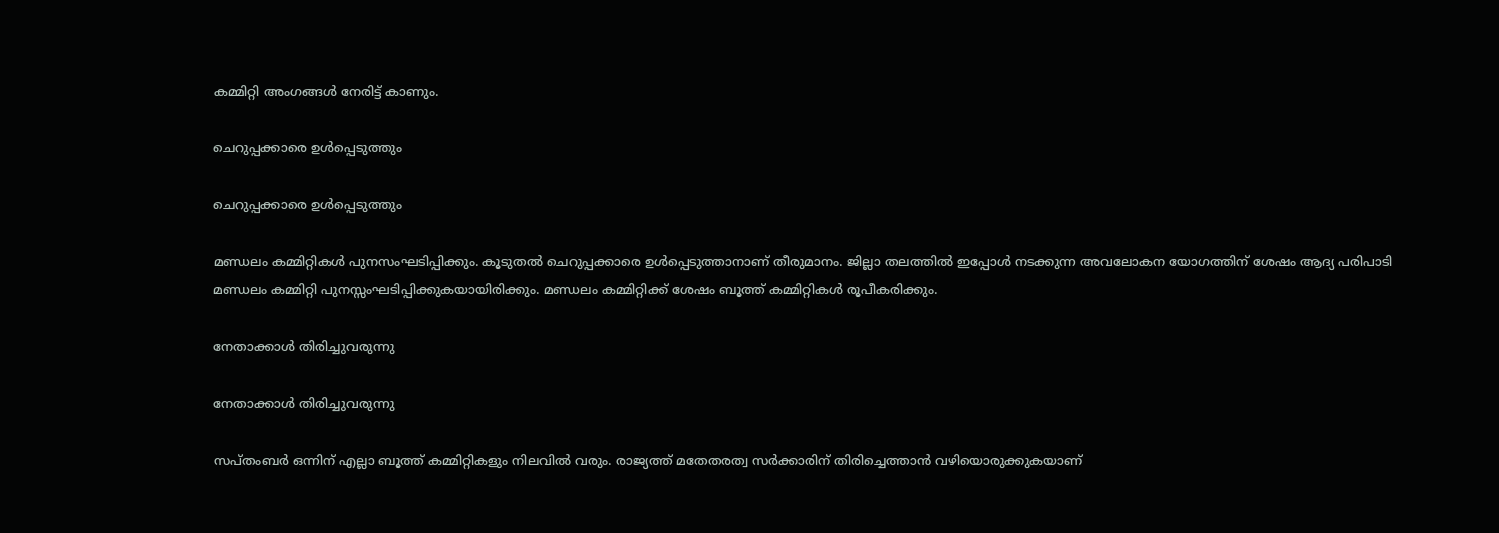കമ്മിറ്റി അംഗങ്ങള്‍ നേരിട്ട് കാണും.

ചെറുപ്പക്കാരെ ഉള്‍പ്പെടുത്തും

ചെറുപ്പക്കാരെ ഉള്‍പ്പെടുത്തും

മണ്ഡലം കമ്മിറ്റികള്‍ പുനസംഘടിപ്പിക്കും. കൂടുതല്‍ ചെറുപ്പക്കാരെ ഉള്‍പ്പെടുത്താനാണ് തീരുമാനം. ജില്ലാ തലത്തില്‍ ഇപ്പോള്‍ നടക്കുന്ന അവലോകന യോഗത്തിന് ശേഷം ആദ്യ പരിപാടി മണ്ഡലം കമ്മിറ്റി പുനസ്സംഘടിപ്പിക്കുകയായിരിക്കും. മണ്ഡലം കമ്മിറ്റിക്ക് ശേഷം ബൂത്ത് കമ്മിറ്റികള്‍ രൂപീകരിക്കും.

നേതാക്കാള്‍ തിരിച്ചുവരുന്നു

നേതാക്കാള്‍ തിരിച്ചുവരുന്നു

സപ്തംബര്‍ ഒന്നിന് എല്ലാ ബൂത്ത് കമ്മിറ്റികളും നിലവില്‍ വരും. രാജ്യത്ത് മതേതരത്വ സര്‍ക്കാരിന് തിരിച്ചെത്താന്‍ വഴിയൊരുക്കുകയാണ്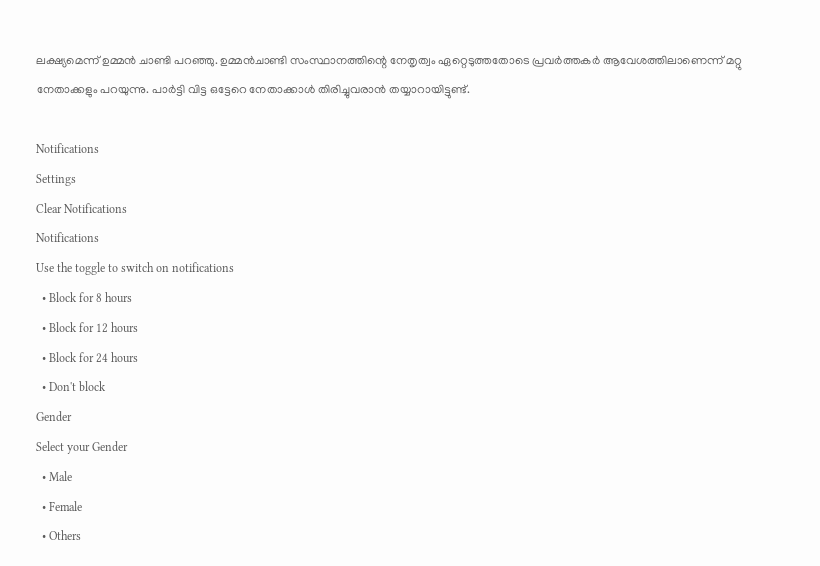ലക്ഷ്യമെന്ന് ഉമ്മന്‍ ചാണ്ടി പറഞ്ഞു. ഉമ്മന്‍ചാണ്ടി സംസ്ഥാനത്തിന്റെ നേതൃത്വം ഏറ്റെടുത്തതോടെ പ്രവര്‍ത്തകര്‍ ആവേശത്തിലാണെന്ന് മറ്റു നേതാക്കളും പറയുന്നു. പാര്‍ട്ടി വിട്ട ഒട്ടേറെ നേതാക്കാള്‍ തിരിച്ചുവരാന്‍ തയ്യാറായിട്ടുണ്ട്.

Notifications
Settings
Clear Notifications
Notifications
Use the toggle to switch on notifications
  • Block for 8 hours
  • Block for 12 hours
  • Block for 24 hours
  • Don't block
Gender
Select your Gender
  • Male
  • Female
  • Others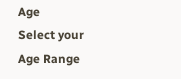Age
Select your Age Range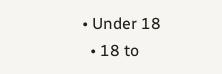• Under 18
  • 18 to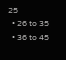25
  • 26 to 35
  • 36 to 45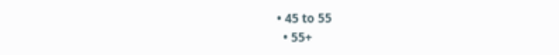• 45 to 55
  • 55+